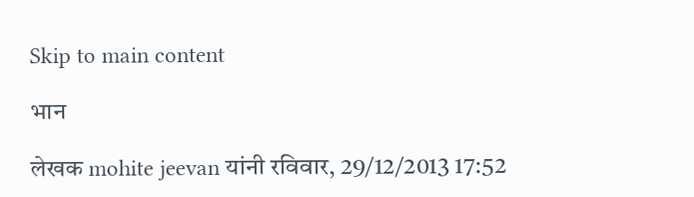Skip to main content

भान

लेखक mohite jeevan यांनी रविवार, 29/12/2013 17:52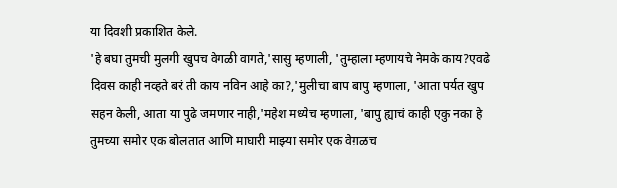या दिवशी प्रकाशित केले.
'हे बघा तुमची मुलगी खुपच वेगळी वागते,'सासु म्हणाली, 'तुम्हाला म्हणायचे नेमके काय?एवढे दिवस काही नव्हते बरं ती काय नविन आहे का?,'मुलीचा बाप बापु म्हणाला, 'आता पर्यत खुप सहन केली, आता या पुढे जमणार नाही,'महेश मध्येच म्हणाला, 'बापु ह्याचं काही एकु नका हे तुमच्या समोर एक बोलतात आणि माघारी माझ्या समोर एक वेग़ळच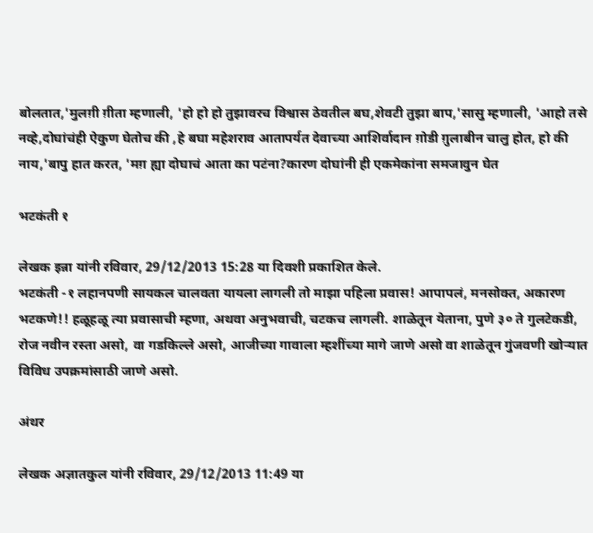बोलतात,'मुलग़ी ग़ीता म्हणाली, 'हो हो हो तुझावरच विश्वास ठेवतील बघ,शेवटी तुझा बाप,'सासु म्हणाली, 'आहो तसे नव्हे,दोघांचंही ऐकुण घेतोच की ,हे बघा महेशराव आतापर्यत देवाच्या आशिर्वादान ग़ोडी ग़ुलाबीन चालु होत, हो की नाय,'बापु हात करत, 'मग़ ह्या दोघाचं आता का पटंना?कारण दोघांनी ही एकमेकांना समजावुन घेत

भटकंती १

लेखक इन्ना यांनी रविवार, 29/12/2013 15:28 या दिवशी प्रकाशित केले.
भटकंती -१ लहानपणी सायकल चालवता यायला लागली तो माझा पहिला प्रवास! आपापलं, मनसोक्त, अकारण भटकणे!! हळूहळू त्या प्रवासाची म्हणा, अथवा अनुभवाची, चटकच लागली. शाळेतून येताना, पुणे ३० ते गुलटेकडी, रोज नवीन रस्ता असो, वा गडकिल्ले असो, आजीच्या गावाला म्हशींच्या मागे जाणे असो वा शाळेतून गुंजवणी खोर्‍यात विविध उपक्रमांसाठी जाणे असो.

अंथर

लेखक अज्ञातकुल यांनी रविवार, 29/12/2013 11:49 या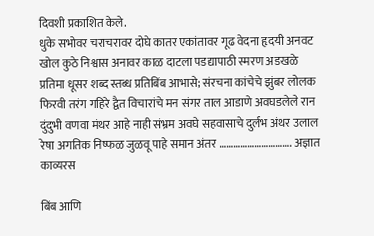दिवशी प्रकाशित केले.
धुके सभोवर चराचरावर दोघे कातर एकांतावर गूढ वेदना हृदयी अनवट खोल कुठे निश्वास अनावर काळ दाटला पडद्यापाठी स्मरण अडखळे प्रतिमा धूसर शब्द स्तब्ध प्रतिबिंब आभासे; संरचना कांचेचे झुंबर लोलक फिरवी तरंग गहिरे द्वैत विचारांचे मन संगर ताल आडाणे अवघडलेले रान दुंदुभी वणवा मंथर आहे नाही संभ्रम अवघे सहवासाचे दुर्लभ अंथर उलाल रेषा अगतिक निष्फळ जुळवू पाहे समान अंतर …………………………. अज्ञात
काव्यरस

बिंब आणि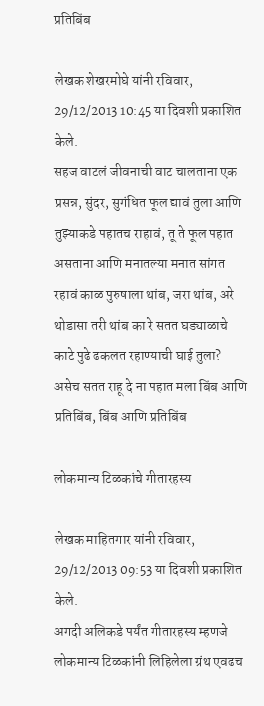प्रतिबिंब

लेखक शेखरमोघे यांनी रविवार, 29/12/2013 10:45 या दिवशी प्रकाशित केले.
सहज वाटलं जीवनाची वाट चालताना एक प्रसन्न, सुंदर, सुगंधित फूल द्यावं तुला आणि तुझ्याकडे पहातच राहावं, तू ते फूल पहात असताना आणि मनातल्या मनात सांगत रहावं काळ पुरुषाला थांब, जरा थांब, अरे थोडासा तरी थांब का रे सतत घड्याळाचे काटे पुढे ढकलत रहाण्याची घाई तुला? असेच सतत राहू दे ना पहात मला बिंब आणि प्रतिबिंब, बिंब आणि प्रतिबिंब

लोकमान्य टिळकांचे गीतारहस्य

लेखक माहितगार यांनी रविवार, 29/12/2013 09:53 या दिवशी प्रकाशित केले.
अगदी अलिकडे पर्यंत गीतारहस्य म्हणजे लोकमान्य टिळकांनी लिहिलेला ग्रंथ एवढच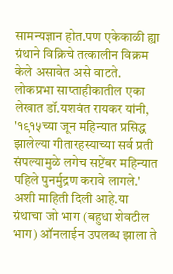सामन्यज्ञान होत.पण एकेकाळी ह्या ग्रंथाने विक्रिचे तत्कालीन विक्रम केले असावेत असे वाटते. लोकप्रभा साप्ताहीकातील एका लेखात डॉ.यशवंत रायकर यांनी, '१९१५च्या जून महिन्यात प्रसिद्ध झालेल्या गीतारहस्याच्या सर्व प्रती संपल्यामुळे लगेच सप्टेंबर महिन्यात पहिले पुनर्मुद्रण करावे लागले.' अशी माहिती दिली आहे.या ग्रंथाचा जो भाग (बहुधा शेवटील भाग) ऑनलाईन उपलब्ध झाला ते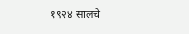१९२४ सालचे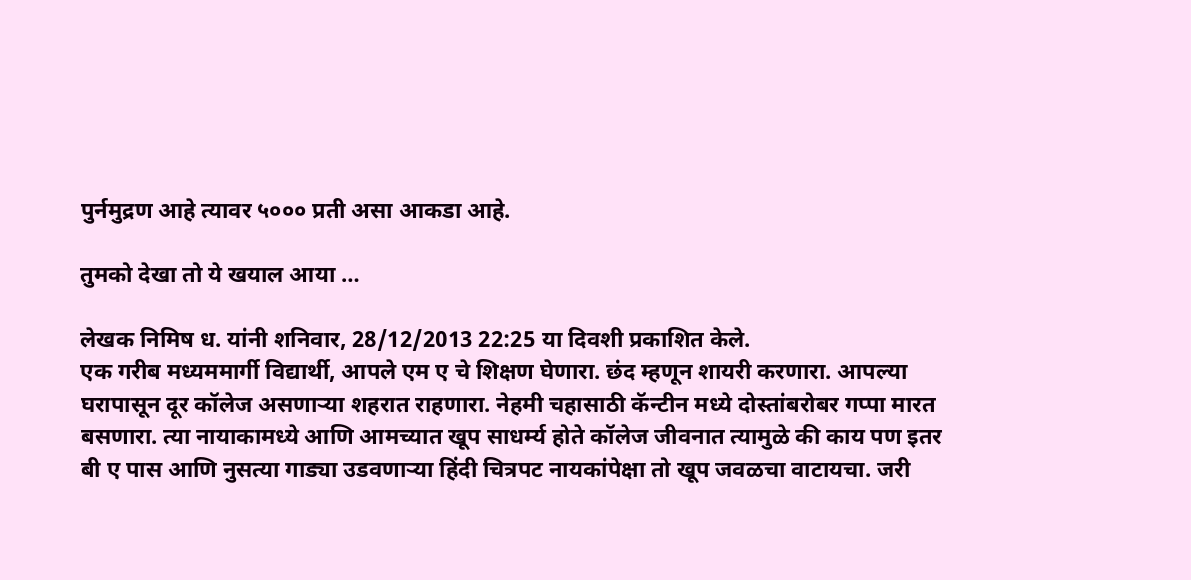पुर्नमुद्रण आहे त्यावर ५००० प्रती असा आकडा आहे.

तुमको देखा तो ये खयाल आया …

लेखक निमिष ध. यांनी शनिवार, 28/12/2013 22:25 या दिवशी प्रकाशित केले.
एक गरीब मध्यममार्गी विद्यार्थी, आपले एम ए चे शिक्षण घेणारा. छंद म्हणून शायरी करणारा. आपल्या घरापासून दूर कॉलेज असणाऱ्या शहरात राहणारा. नेहमी चहासाठी कॅन्टीन मध्ये दोस्तांबरोबर गप्पा मारत बसणारा. त्या नायाकामध्ये आणि आमच्यात खूप साधर्म्य होते कॉलेज जीवनात त्यामुळे की काय पण इतर बी ए पास आणि नुसत्या गाड्या उडवणाऱ्या हिंदी चित्रपट नायकांपेक्षा तो खूप जवळचा वाटायचा. जरी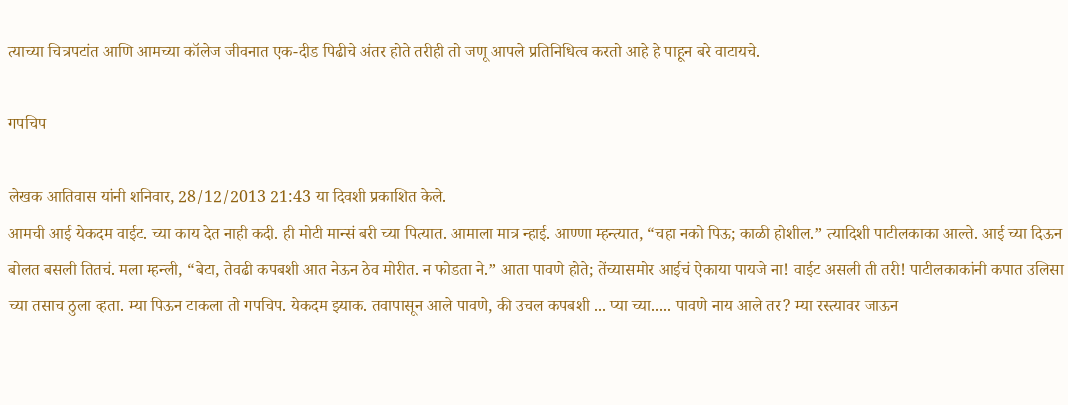त्याच्या चित्रपटांत आणि आमच्या कॉलेज जीवनात एक-दीड पिढीचे अंतर होते तरीही तो जणू आपले प्रतिनिधित्व करतो आहे हे पाहून बरे वाटायचे.

गपचिप

लेखक आतिवास यांनी शनिवार, 28/12/2013 21:43 या दिवशी प्रकाशित केले.
आमची आई येकदम वाईट. च्या काय देत नाही कदी. ही मोटी मान्सं बरी च्या पित्यात. आमाला मात्र न्हाई. आण्णा म्हन्त्यात, “चहा नको पिऊ; काळी होशील.” त्यादिशी पाटीलकाका आल्ते. आई च्या दिऊन बोलत बसली तितचं. मला म्हन्ली, “बेटा, तेवढी कपबशी आत नेऊन ठेव मोरीत. न फोडता ने.” आता पावणे होते; तेंच्यासमोर आईचं ऐकाया पायजे ना! वाईट असली ती तरी! पाटीलकाकांनी कपात उलिसा च्या तसाच ठुला व्हता. म्या पिऊन टाकला तो गपचिप. येकदम झ्याक. तवापासून आले पावणे, की उचल कपबशी ... प्या च्या..... पावणे नाय आले तर? म्या रस्त्यावर जाऊन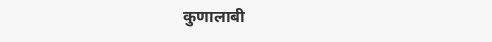कुणालाबी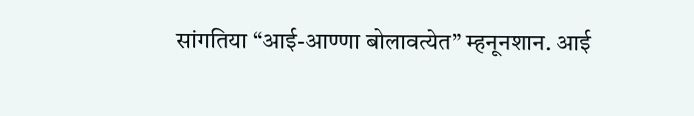सांगतिया “आई-आण्णा बोलावत्येत” म्हनूनशान. आई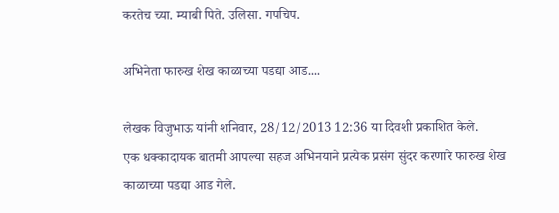करतेच च्या. म्याबी पिते. उलिसा. गपचिप.

अभिनेता फारुख शेख काळाच्या पडद्या आड....

लेखक विजुभाऊ यांनी शनिवार, 28/12/2013 12:36 या दिवशी प्रकाशित केले.
एक धक्कादायक बातमी आपल्या सहज अभिनयाने प्रत्येक प्रसंग सुंदर करणारे फारुख शेख काळाच्या पडद्या आड गेले.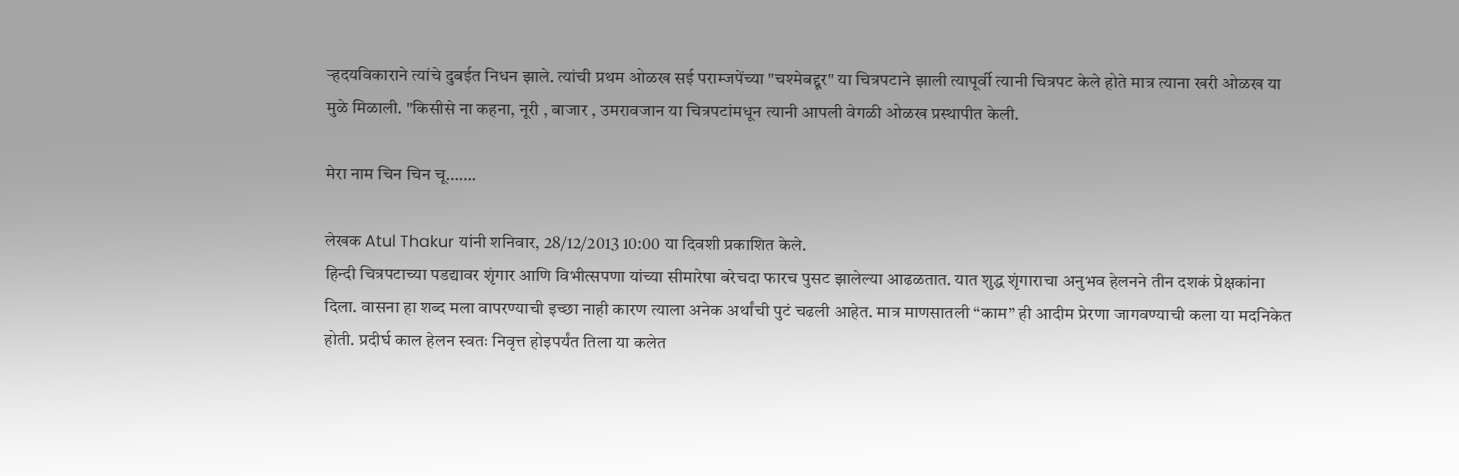र्‍हदयविकाराने त्यांचे दुबईत निधन झाले. त्यांची प्रथम ओळख सई पराम्जपेंच्या "चश्मेबद्दूर" या चित्रपटाने झाली त्यापूर्वी त्यानी चित्रपट केले होते मात्र त्याना खरी ओळख या मुळे मिळाली. "किसीसे ना कहना, नूरी , बाजार , उमरावजान या चित्रपटांमधून त्यानी आपली वेगळी ओळख प्रस्थापीत केली.

मेरा नाम चिन चिन चू…….

लेखक Atul Thakur यांनी शनिवार, 28/12/2013 10:00 या दिवशी प्रकाशित केले.
हिन्दी चित्रपटाच्या पडद्यावर शृंगार आणि विभीत्सपणा यांच्या सीमारेषा बरेचदा फारच पुसट झालेल्या आढळतात. यात शुद्ध शृंगाराचा अनुभव हेलनने तीन दशकं प्रेक्षकांना दिला. वासना हा शब्द मला वापरण्याची इच्छा नाही कारण त्याला अनेक अर्थांची पुटं चढली आहेत. मात्र माणसातली “काम” ही आदीम प्रेरणा जागवण्याची कला या मदनिकेत होती. प्रदीर्घ काल हेलन स्वतः निवृत्त होइपर्यंत तिला या कलेत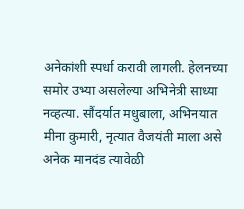अनेकांशी स्पर्धा करावी लागली. हेलनच्या समोर उभ्या असलेल्या अभिनेत्री साध्या नव्हत्या. सौंदर्यात मधुबाला, अभिनयात मीना कुमारी, नृत्यात वैजयंती माला असे अनेक मानदंड त्यावेळी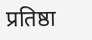प्रतिष्ठा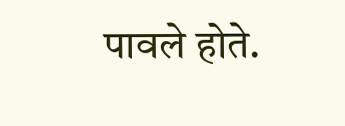पावले होते.